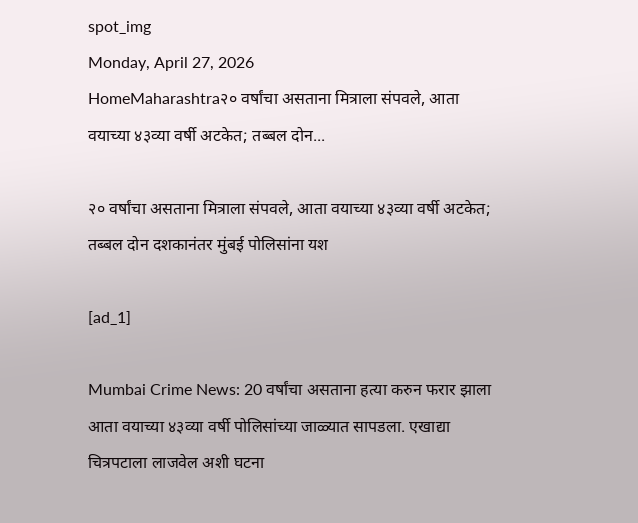spot_img
Monday, April 27, 2026
HomeMaharashtra२० वर्षांचा असताना मित्राला संपवले, आता वयाच्या ४३व्या वर्षी अटकेत; तब्बल दोन...

२० वर्षांचा असताना मित्राला संपवले, आता वयाच्या ४३व्या वर्षी अटकेत; तब्बल दोन दशकानंतर मुंबई पोलिसांना यश

[ad_1]

Mumbai Crime News: 20 वर्षांचा असताना हत्या करुन फरार झाला आता वयाच्या ४३व्या वर्षी पोलिसांच्या जाळ्यात सापडला. एखाद्या चित्रपटाला लाजवेल अशी घटना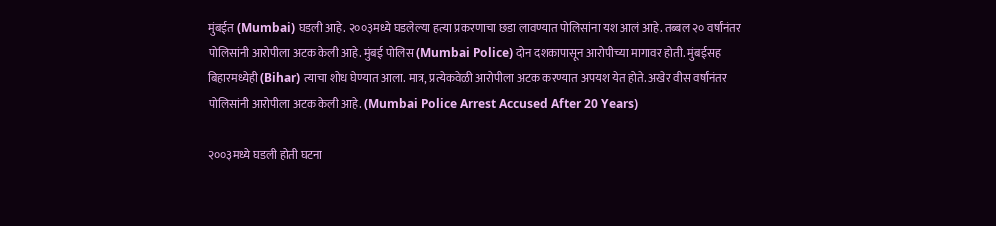मुंबईत (Mumbai) घडली आहे. २००३मध्ये घडलेल्या हत्या प्रकरणाचा छडा लावण्यात पोलिसांना यश आलं आहे. तब्बल २० वर्षांनंतर पोलिसांनी आरोपीला अटक केली आहे. मुंबई पोलिस (Mumbai Police) दोन दशकापासून आरोपीच्या मागावर होती. मुंबईसह बिहारमध्येही (Bihar) त्याचा शोध घेण्यात आला. मात्र, प्रत्येकवेळी आरोपीला अटक करण्यात अपयश येत होते. अखेर वीस वर्षांनंतर पोलिसांनी आरोपीला अटक केली आहे. (Mumbai Police Arrest Accused After 20 Years)

२००३मध्ये घडली होती घटना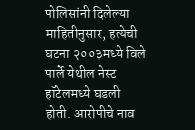पोलिसांनी दिलेल्या माहितीनुसार, हत्येची घटना २००३मध्ये विले पार्ले येथील नेस्ट हॉटेलमध्ये घडली होती. आरोपीचे नाव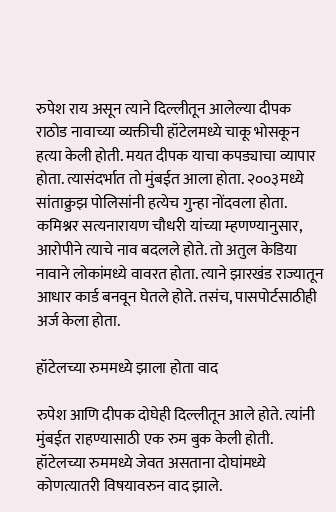रुपेश राय असून त्याने दिल्लीतून आलेल्या दीपक राठोड नावाच्या व्यक्तीची हॉटेलमध्ये चाकू भोसकून हत्या केली होती. मयत दीपक याचा कपड्याचा व्यापार होता. त्यासंदर्भात तो मुंबईत आला होता. २००३मध्ये सांताक्रुझ पोलिसांनी हत्येच गुन्हा नोंदवला होता. कमिश्नर सत्यनारायण चौधरी यांच्या म्हणण्यानुसार, आरोपीने त्याचे नाव बदलले होते. तो अतुल केडिया नावाने लोकांमध्ये वावरत होता. त्याने झारखंड राज्यातून आधार कार्ड बनवून घेतले होते. तसंच, पासपोर्टसाठीही अर्ज केला होता.

हॉटेलच्या रुममध्ये झाला होता वाद

रुपेश आणि दीपक दोघेही दिल्लीतून आले होते. त्यांनी मुंबईत राहण्यासाठी एक रुम बुक केली होती. हॉटेलच्या रुममध्ये जेवत असताना दोघांमध्ये कोणत्यातरी विषयावरुन वाद झाले.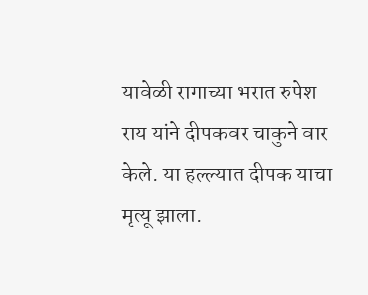यावेळी रागाच्या भरात रुपेश राय यांने दीपकवर चाकुने वार केले. या हल्ल्यात दीपक याचा मृत्यू झाला.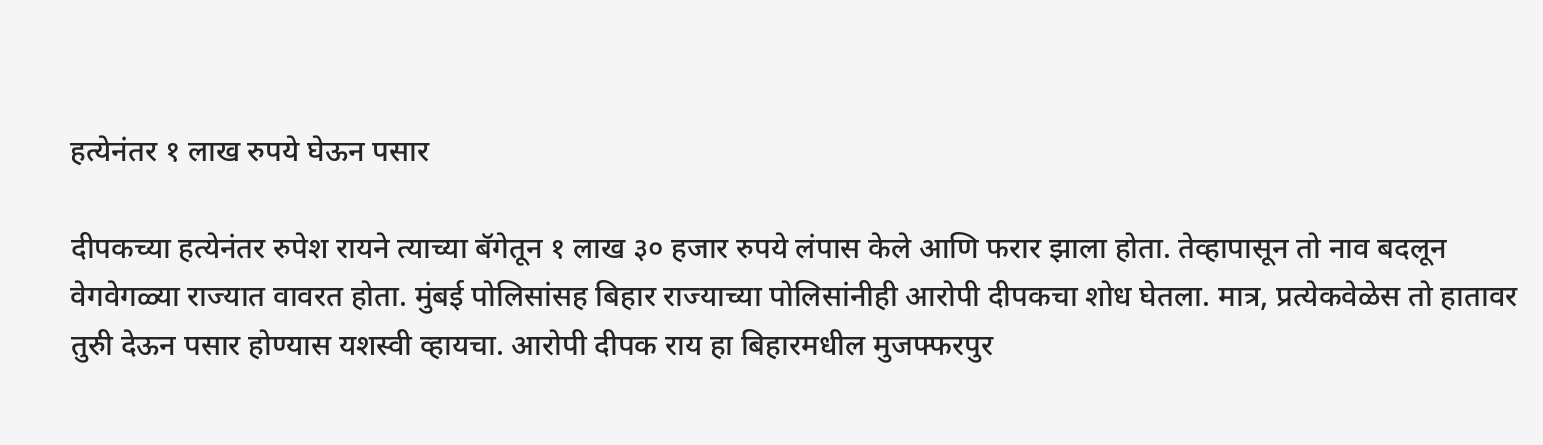हत्येनंतर १ लाख रुपये घेऊन पसार

दीपकच्या हत्येनंतर रुपेश रायने त्याच्या बॅगेतून १ लाख ३० हजार रुपये लंपास केले आणि फरार झाला होता. तेव्हापासून तो नाव बदलून वेगवेगळ्या राज्यात वावरत होता. मुंबई पोलिसांसह बिहार राज्याच्या पोलिसांनीही आरोपी दीपकचा शोध घेतला. मात्र, प्रत्येकवेळेस तो हातावर तुरुी देऊन पसार होण्यास यशस्वी व्हायचा. आरोपी दीपक राय हा बिहारमधील मुजफ्फरपुर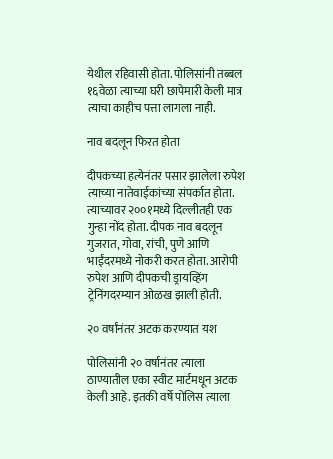येथील रहिवासी होता. पोलिसांनी तब्बल १६वेळा त्याच्या घरी छापेमारी केली मात्र त्याचा काहीच पत्ता लागला नाही.

नाव बदलून फिरत होता

दीपकच्या हत्येनंतर पसार झालेला रुपेश त्याच्या नातेवाईकांच्या संपर्कात होता. त्याच्यावर २००१मध्ये दिल्लीतही एक गुन्हा नोंद होता. दीपक नाव बदलून गुजरात, गोवा, रांची, पुणे आणि भाईंदरमध्ये नोकरी करत होता. आरोपी रुपेश आणि दीपकची ड्रायव्हिंग ट्रेनिंगदरम्यान ओळख झाली होती.

२० वर्षांनंतर अटक करण्यात यश

पोलिसांनी २० वर्षानंतर त्याला ठाण्यातील एका स्वीट मार्टमधून अटक केली आहे. इतकी वर्षे पोलिस त्याला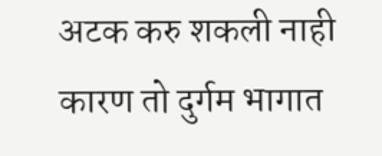अटक करु शकली नाही कारण तो दुर्गम भागात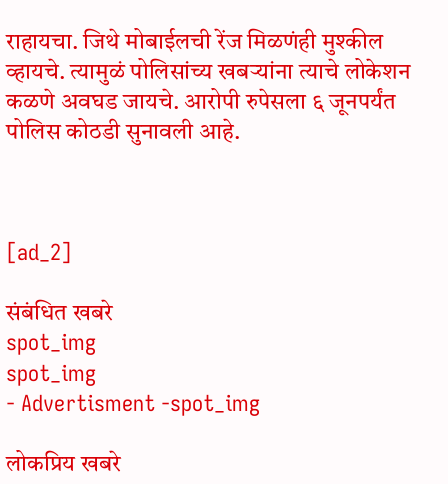राहायचा. जिथे मोबाईलची रेंज मिळणंही मुश्कील व्हायचे. त्यामुळं पोलिसांच्य खबऱ्यांना त्याचे लोकेशन कळणे अवघड जायचे. आरोपी रुपेसला ६ जूनपर्यंत पोलिस कोठडी सुनावली आहे.



[ad_2]

संबंधित खबरे
spot_img
spot_img
- Advertisment -spot_img

लोकप्रिय खबरे